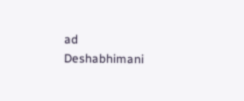ad
Deshabhimani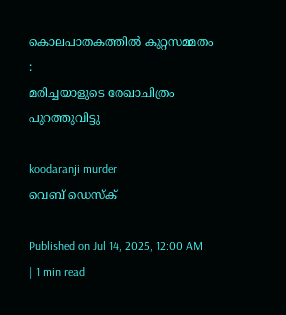കൊലപാതകത്തിൽ കുറ്റസമ്മതം :
മരിച്ചയാളുടെ രേഖാചിത്രം പുറത്തുവിട്ടു

koodaranji murder
വെബ് ഡെസ്ക്

Published on Jul 14, 2025, 12:00 AM | 1 min read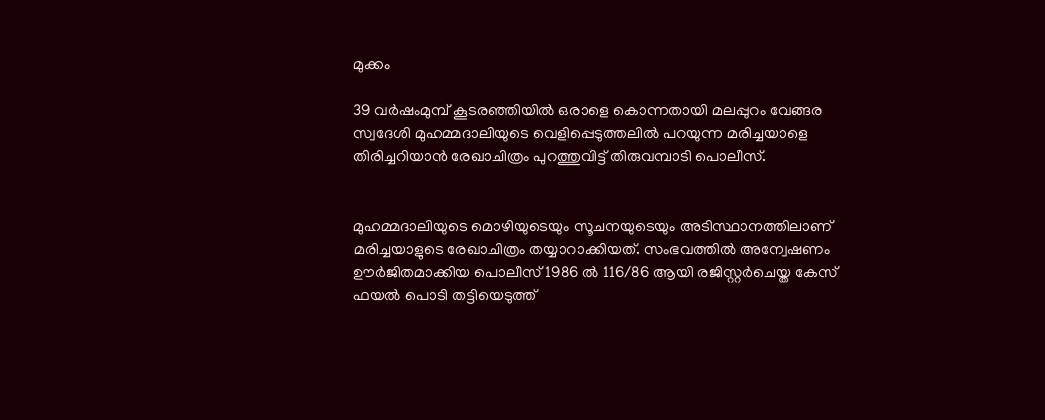മുക്കം

39 വർഷംമുമ്പ്‌ കൂടരഞ്ഞിയിൽ ഒരാളെ കൊന്നതായി മലപ്പുറം വേങ്ങര സ്വദേശി മുഹമ്മദാലിയുടെ വെളിപ്പെടുത്തലിൽ പറയുന്ന മരിച്ചയാളെ തിരിച്ചറിയാൻ രേഖാചിത്രം പുറത്തുവിട്ട് തിരുവമ്പാടി പൊലീസ്.


മുഹമ്മദാലിയുടെ മൊഴിയുടെയും സൂചനയുടെയും അടിസ്ഥാനത്തിലാണ് മരിച്ചയാളുടെ രേഖാചിത്രം തയ്യാറാക്കിയത്. സംഭവത്തിൽ അന്വേഷണം ഊർജിതമാക്കിയ പൊലീസ് 1986 ൽ 116/86 ആയി രജിസ്റ്റർചെയ്ത കേസ് ഫയൽ പൊടി തട്ടിയെടുത്ത്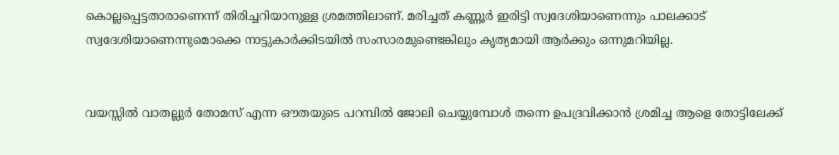കൊല്ലപ്പെട്ടതാരാണെന്ന് തിരിച്ചറിയാനുള്ള ശ്രമത്തിലാണ്. മരിച്ചത് കണ്ണൂർ ഇരിട്ടി സ്വദേശിയാണെന്നും പാലക്കാട് സ്വദേശിയാണെന്നുമൊക്കെ നാട്ടുകാർക്കിടയിൽ സംസാരമുണ്ടെങ്കിലും കൃത്യമായി ആർക്കും ഒന്നുമറിയില്ല.


വയസ്സിൽ വാതല്ലുർ തോമസ് എന്ന ഔതയുടെ പറമ്പിൽ ജോലി ചെയ്യുമ്പോൾ തന്നെ ഉപദ്രവിക്കാൻ ശ്രമിച്ച ആളെ തോട്ടിലേക്ക്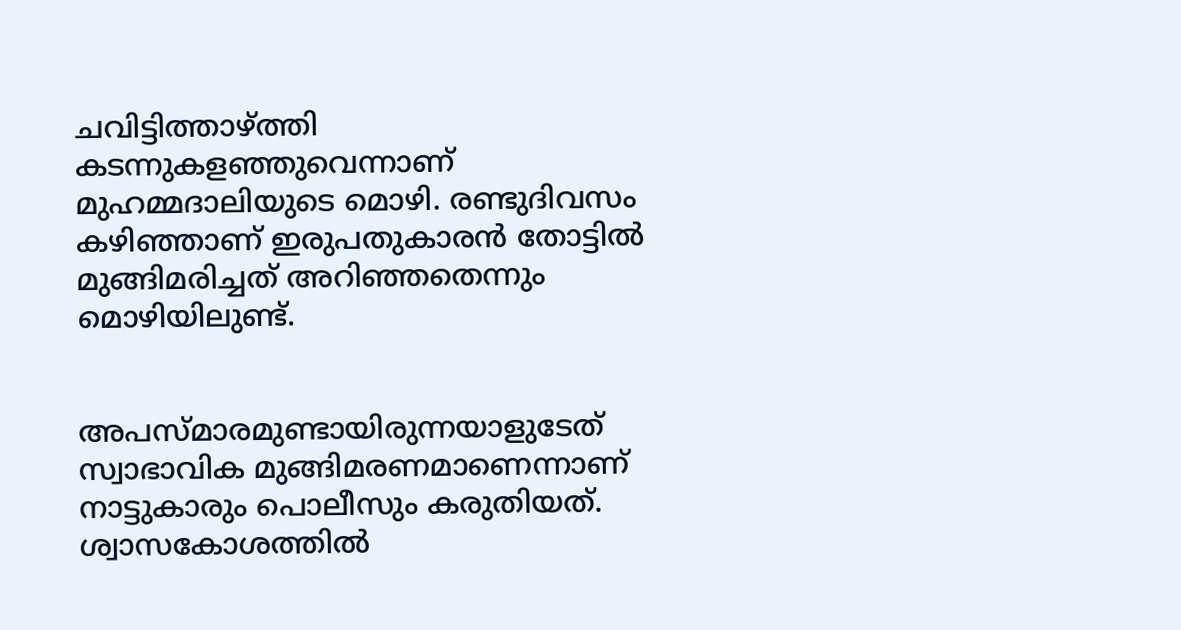ചവിട്ടിത്താഴ്ത്തി കടന്നുകളഞ്ഞുവെന്നാണ് മുഹമ്മദാലിയുടെ മൊഴി. രണ്ടുദിവസം കഴിഞ്ഞാണ് ഇരുപതുകാരൻ തോട്ടിൽ മുങ്ങിമരിച്ചത്‌ അറിഞ്ഞതെന്നും മൊഴിയിലുണ്ട്.


അപസ്മാരമുണ്ടായിരുന്നയാളുടേത് സ്വാഭാവിക മുങ്ങിമരണമാണെന്നാണ് നാട്ടുകാരും പൊലീസും കരുതിയത്. ശ്വാസകോശത്തിൽ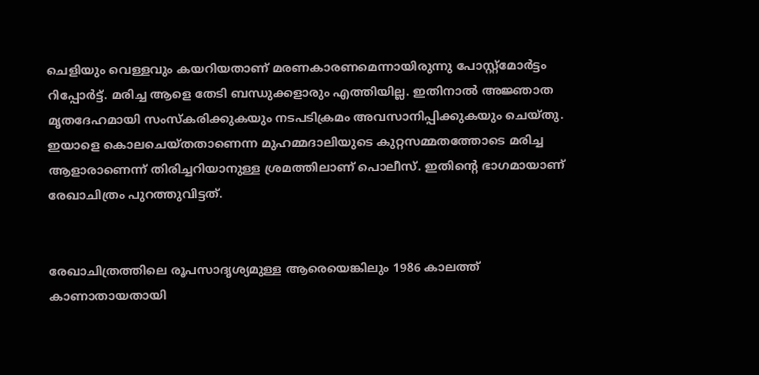ചെളിയും വെള്ളവും കയറിയതാണ് മരണകാരണമെന്നായിരുന്നു പോസ്റ്റ്മോർട്ടം റിപ്പോർട്ട്. മരിച്ച ആളെ തേടി ബന്ധുക്കളാരും എത്തിയില്ല. ഇതിനാൽ അജ്ഞാത മൃതദേഹമായി സംസ്‌കരിക്കുകയും നടപടിക്രമം അവസാനിപ്പിക്കുകയും ചെയ്‌തു. ഇയാളെ കൊലചെയ്തതാണെന്ന മുഹമ്മദാലിയുടെ കുറ്റസമ്മതത്തോടെ മരിച്ച ആളാരാണെന്ന് തിരിച്ചറിയാനുള്ള ശ്രമത്തിലാണ് പൊലീസ്. ഇതിന്റെ ഭാഗമായാണ് രേഖാചിത്രം പുറത്തുവിട്ടത്.


രേഖാചിത്രത്തിലെ രൂപസാദൃശ്യമുള്ള ആരെയെങ്കിലും 1986 കാലത്ത് കാണാതായതായി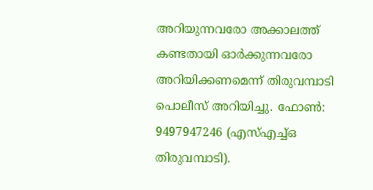അറിയുന്നവരോ അക്കാലത്ത് കണ്ടതായി ഓർക്കുന്നവരോ അറിയിക്കണമെന്ന് തിരുവമ്പാടി പൊലീസ്‌ അറിയിച്ചു. ഫോൺ: 9497947246 (എസ്എച്ച്ഒ തിരുവമ്പാടി).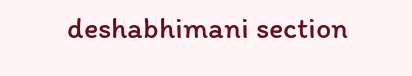deshabhimani section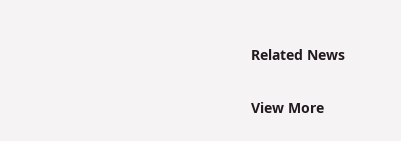Related News

View More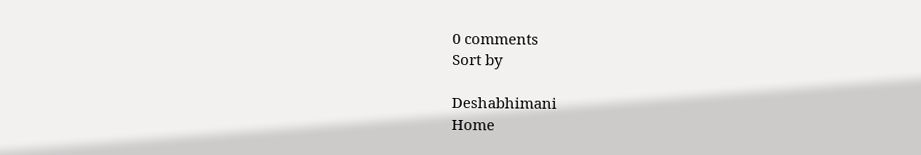0 comments
Sort by

Deshabhimani
Home